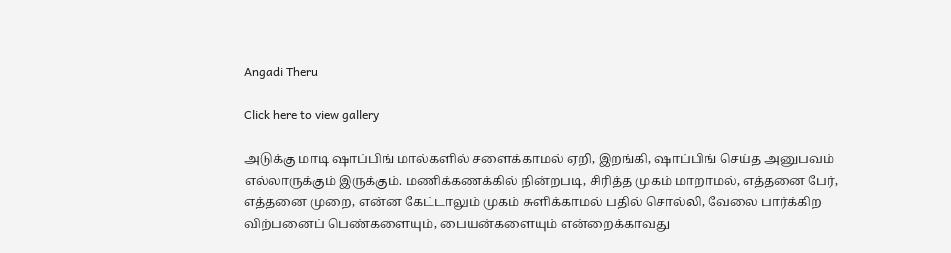Angadi Theru

Click here to view gallery

அடுக்கு மாடி ஷாப்பிங் மால்களில் சளைக்காமல் ஏறி, இறங்கி, ஷாப்பிங் செய்த அனுபவம் எல்லாருக்கும் இருக்கும். மணிக்கணக்கில் நின்றபடி, சிரித்த முகம் மாறாமல், எத்தனை பேர், எத்தனை முறை, என்ன கேட்டாலும் முகம் சுளிக்காமல் பதில் சொல்லி, வேலை பார்க்கிற விற்பனைப் பெண்களையும், பையன்களையும் என்றைக்காவது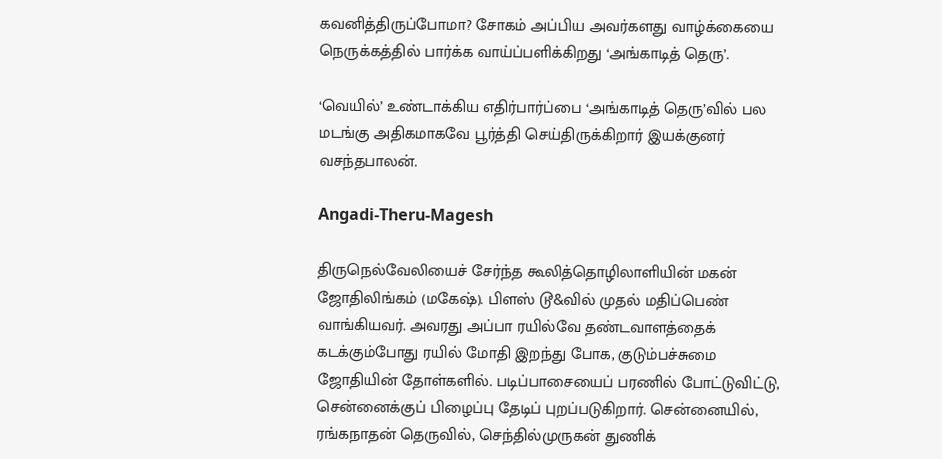கவனித்திருப்போமா? சோகம் அப்பிய அவர்களது வாழ்க்கையை நெருக்கத்தில் பார்க்க வாய்ப்பளிக்கிறது ‘அங்காடித் தெரு’.

‘வெயில்’ உண்டாக்கிய எதிர்பார்ப்பை ‘அங்காடித் தெரு’வில் பல மடங்கு அதிகமாகவே பூர்த்தி செய்திருக்கிறார் இயக்குனர் வசந்தபாலன்.

Angadi-Theru-Magesh

திருநெல்வேலியைச் சேர்ந்த கூலித்தொழிலாளியின் மகன் ஜோதிலிங்கம் (மகேஷ்). பிளஸ் டூ&வில் முதல் மதிப்பெண் வாங்கியவர். அவரது அப்பா ரயில்வே தண்டவாளத்தைக் கடக்கும்போது ரயில் மோதி இறந்து போக, குடும்பச்சுமை ஜோதியின் தோள்களில். படிப்பாசையைப் பரணில் போட்டுவிட்டு, சென்னைக்குப் பிழைப்பு தேடிப் புறப்படுகிறார். சென்னையில், ரங்கநாதன் தெருவில், செந்தில்முருகன் துணிக்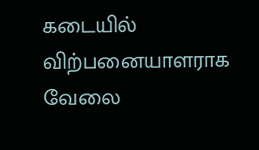கடையில் விற்பனையாளராக வேலை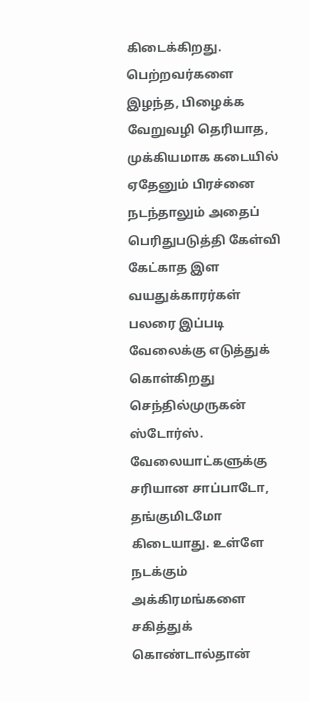கிடைக்கிறது. பெற்றவர்களை இழந்த, பிழைக்க வேறுவழி தெரியாத, முக்கியமாக கடையில் ஏதேனும் பிரச்னை நடந்தாலும் அதைப் பெரிதுபடுத்தி கேள்வி கேட்காத இள வயதுக்காரர்கள் பலரை இப்படி வேலைக்கு எடுத்துக் கொள்கிறது செந்தில்முருகன் ஸ்டோர்ஸ். வேலையாட்களுக்கு சரியான சாப்பாடோ, தங்குமிடமோ கிடையாது. உள்ளே நடக்கும் அக்கிரமங்களை சகித்துக் கொண்டால்தான்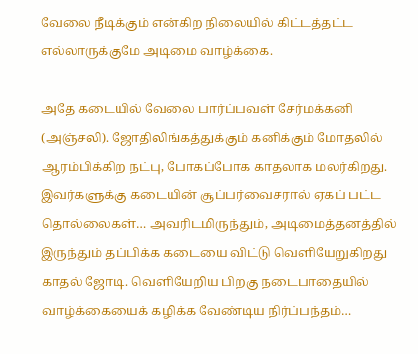வேலை நீடிக்கும் என்கிற நிலையில் கிட்டத்தட்ட எல்லாருக்குமே அடிமை வாழ்க்கை.

அதே கடையில் வேலை பார்ப்பவள் சேர்மக்கனி (அஞ்சலி). ஜோதிலிங்கத்துக்கும் கனிக்கும் மோதலில் ஆரம்பிக்கிற நட்பு, போகப்போக காதலாக மலர்கிறது. இவர்களுக்கு கடையின் சூப்பர்வைசரால் ஏகப் பட்ட தொல்லைகள்… அவரிடமிருந்தும், அடிமைத்தனத்தில் இருந்தும் தப்பிக்க கடையை விட்டு வெளியேறுகிறது காதல் ஜோடி. வெளியேறிய பிறகு நடைபாதையில் வாழ்க்கையைக் கழிக்க வேண்டிய நிர்ப்பந்தம்…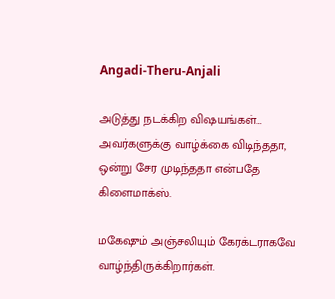Angadi-Theru-Anjali

அடுத்து நடக்கிற விஷயங்கள்… அவர்களுக்கு வாழ்க்கை விடிந்ததா, ஒன்று சேர முடிந்ததா என்பதே கிளைமாக்ஸ்.

மகேஷும் அஞ்சலியும் கேரக்டராகவே வாழ்ந்திருக்கிறார்கள்.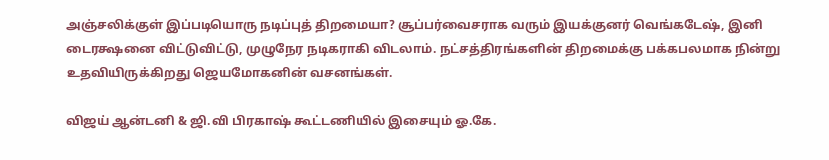அஞ்சலிக்குள் இப்படியொரு நடிப்புத் திறமையா? சூப்பர்வைசராக வரும் இயக்குனர் வெங்கடேஷ், இனி டைரக்ஷனை விட்டுவிட்டு, முழுநேர நடிகராகி விடலாம். நட்சத்திரங்களின் திறமைக்கு பக்கபலமாக நின்று உதவியிருக்கிறது ஜெயமோகனின் வசனங்கள்.

விஜய் ஆன்டனி & ஜி.வி பிரகாஷ் கூட்டணியில் இசையும் ஓ.கே.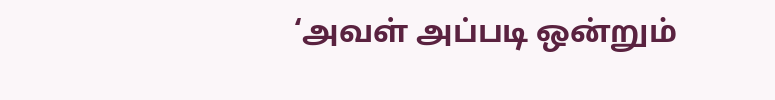‘அவள் அப்படி ஒன்றும்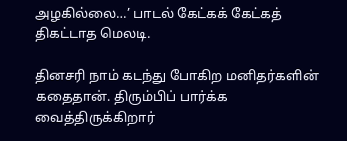அழகில்லை…’ பாடல் கேட்கக் கேட்கத் திகட்டாத மெலடி.

தினசரி நாம் கடந்து போகிற மனிதர்களின் கதைதான். திரும்பிப் பார்க்க வைத்திருக்கிறார்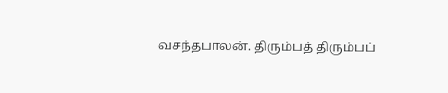வசந்தபாலன். திரும்பத் திரும்பப்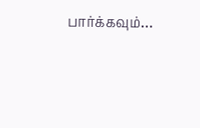பார்க்கவும்…